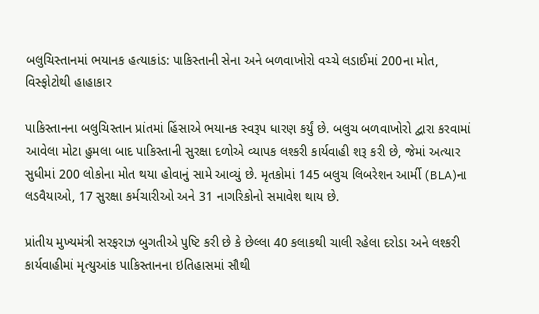બલુચિસ્તાનમાં ભયાનક હત્યાકાંડ: પાકિસ્તાની સેના અને બળવાખોરો વચ્ચે લડાઈમાં 200ના મોત, વિસ્ફોટોથી હાહાકાર

પાકિસ્તાનના બલુચિસ્તાન પ્રાંતમાં હિંસાએ ભયાનક સ્વરૂપ ધારણ કર્યું છે. બલુચ બળવાખોરો દ્વારા કરવામાં આવેલા મોટા હુમલા બાદ પાકિસ્તાની સુરક્ષા દળોએ વ્યાપક લશ્કરી કાર્યવાહી શરૂ કરી છે, જેમાં અત્યાર સુધીમાં 200 લોકોના મોત થયા હોવાનું સામે આવ્યું છે. મૃતકોમાં 145 બલુચ લિબરેશન આર્મી (BLA)ના લડવૈયાઓ, 17 સુરક્ષા કર્મચારીઓ અને 31 નાગરિકોનો સમાવેશ થાય છે.

પ્રાંતીય મુખ્યમંત્રી સરફરાઝ બુગતીએ પુષ્ટિ કરી છે કે છેલ્લા 40 કલાકથી ચાલી રહેલા દરોડા અને લશ્કરી કાર્યવાહીમાં મૃત્યુઆંક પાકિસ્તાનના ઇતિહાસમાં સૌથી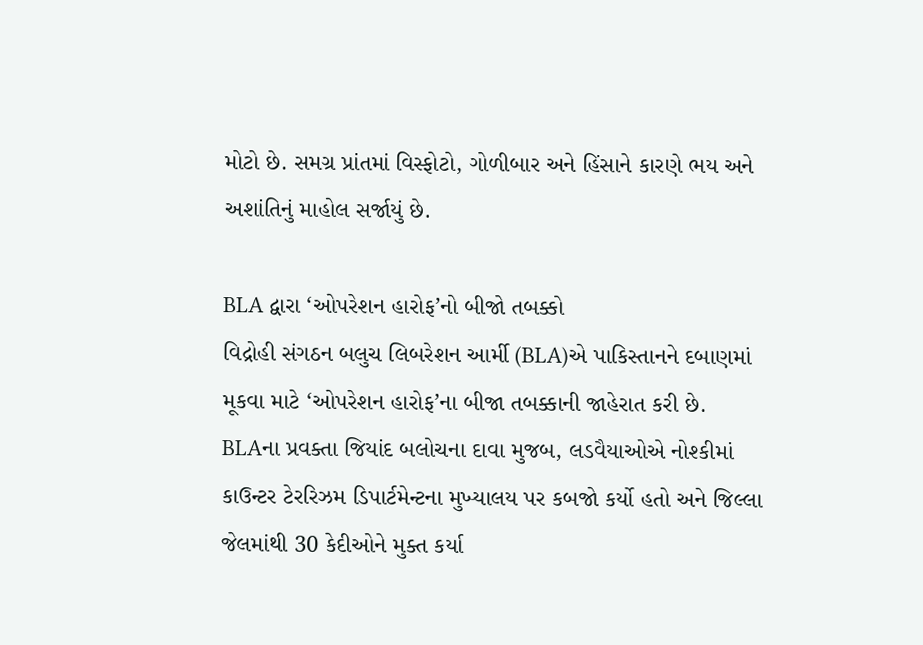મોટો છે. સમગ્ર પ્રાંતમાં વિસ્ફોટો, ગોળીબાર અને હિંસાને કારણે ભય અને અશાંતિનું માહોલ સર્જાયું છે.

BLA દ્વારા ‘ઓપરેશન હારોફ’નો બીજો તબક્કો
વિદ્રોહી સંગઠન બલુચ લિબરેશન આર્મી (BLA)એ પાકિસ્તાનને દબાણમાં મૂકવા માટે ‘ઓપરેશન હારોફ’ના બીજા તબક્કાની જાહેરાત કરી છે. BLAના પ્રવક્તા જિયાંદ બલોચના દાવા મુજબ, લડવૈયાઓએ નોશ્કીમાં કાઉન્ટર ટેરરિઝમ ડિપાર્ટમેન્ટના મુખ્યાલય પર કબજો કર્યો હતો અને જિલ્લા જેલમાંથી 30 કેદીઓને મુક્ત કર્યા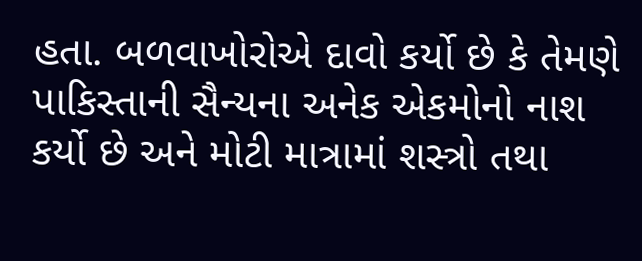હતા. બળવાખોરોએ દાવો કર્યો છે કે તેમણે પાકિસ્તાની સૈન્યના અનેક એકમોનો નાશ કર્યો છે અને મોટી માત્રામાં શસ્ત્રો તથા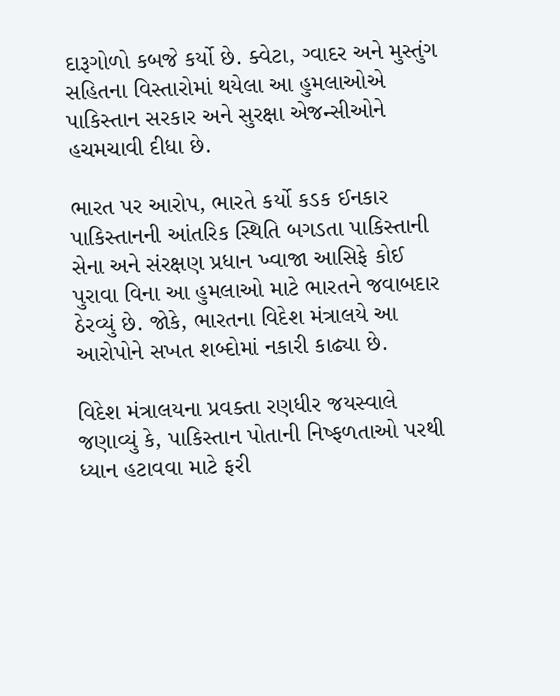દારૂગોળો કબજે કર્યો છે. ક્વેટા, ગ્વાદર અને મુસ્તુંગ સહિતના વિસ્તારોમાં થયેલા આ હુમલાઓએ પાકિસ્તાન સરકાર અને સુરક્ષા એજન્સીઓને હચમચાવી દીધા છે.

ભારત પર આરોપ, ભારતે કર્યો કડક ઈનકાર
પાકિસ્તાનની આંતરિક સ્થિતિ બગડતા પાકિસ્તાની સેના અને સંરક્ષણ પ્રધાન ખ્વાજા આસિફે કોઈ પુરાવા વિના આ હુમલાઓ માટે ભારતને જવાબદાર ઠેરવ્યું છે. જોકે, ભારતના વિદેશ મંત્રાલયે આ આરોપોને સખત શબ્દોમાં નકારી કાઢ્યા છે.

વિદેશ મંત્રાલયના પ્રવક્તા રણધીર જયસ્વાલે જણાવ્યું કે, પાકિસ્તાન પોતાની નિષ્ફળતાઓ પરથી ધ્યાન હટાવવા માટે ફરી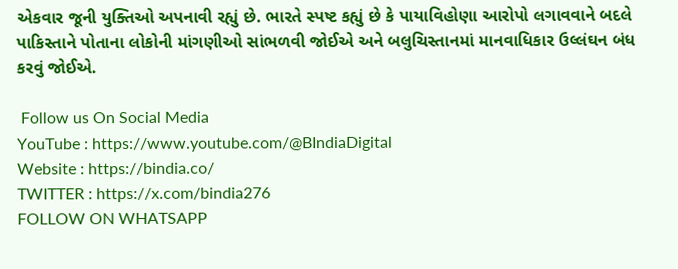એકવાર જૂની યુક્તિઓ અપનાવી રહ્યું છે. ભારતે સ્પષ્ટ કહ્યું છે કે પાયાવિહોણા આરોપો લગાવવાને બદલે પાકિસ્તાને પોતાના લોકોની માંગણીઓ સાંભળવી જોઈએ અને બલુચિસ્તાનમાં માનવાધિકાર ઉલ્લંઘન બંધ કરવું જોઈએ.

 Follow us On Social Media
YouTube : https://www.youtube.com/@BIndiaDigital
Website : https://bindia.co/
TWITTER : https://x.com/bindia276
FOLLOW ON WHATSAPP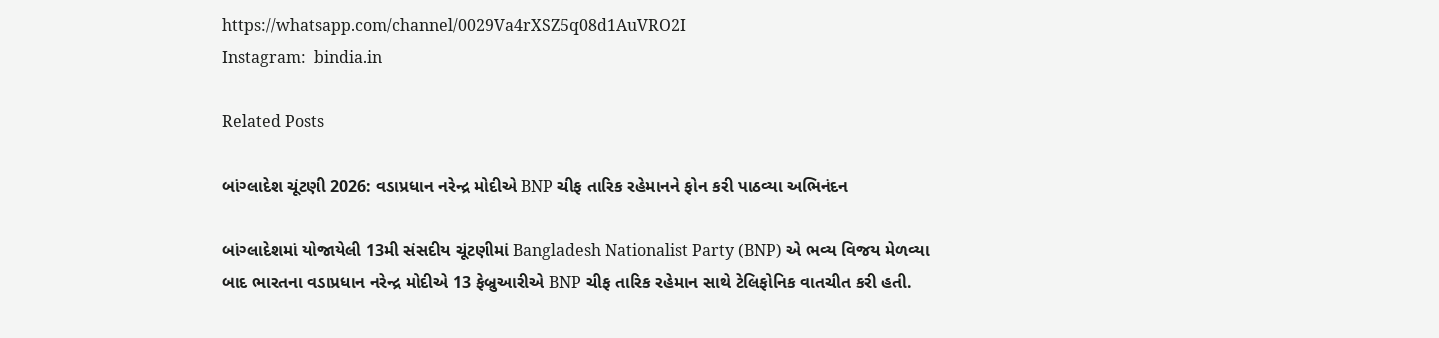https://whatsapp.com/channel/0029Va4rXSZ5q08d1AuVRO2I
Instagram:  bindia.in

Related Posts

બાંગ્લાદેશ ચૂંટણી 2026: વડાપ્રધાન નરેન્દ્ર મોદીએ BNP ચીફ તારિક રહેમાનને ફોન કરી પાઠવ્યા અભિનંદન

બાંગ્લાદેશમાં યોજાયેલી 13મી સંસદીય ચૂંટણીમાં Bangladesh Nationalist Party (BNP) એ ભવ્ય વિજય મેળવ્યા બાદ ભારતના વડાપ્રધાન નરેન્દ્ર મોદીએ 13 ફેબ્રુઆરીએ BNP ચીફ તારિક રહેમાન સાથે ટેલિફોનિક વાતચીત કરી હતી.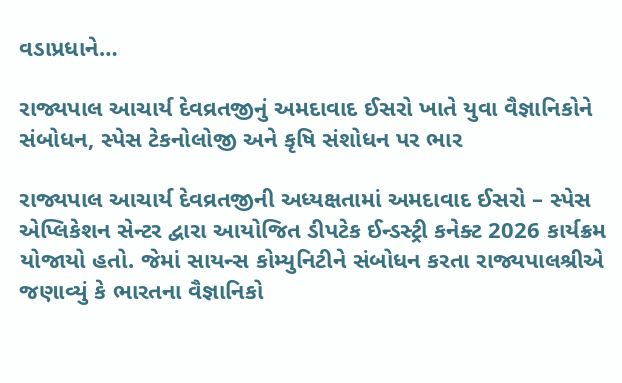વડાપ્રધાને…

રાજ્યપાલ આચાર્ય દેવવ્રતજીનું અમદાવાદ ઈસરો ખાતે યુવા વૈજ્ઞાનિકોને સંબોધન, સ્પેસ ટેકનોલોજી અને કૃષિ સંશોધન પર ભાર

રાજ્યપાલ આચાર્ય દેવવ્રતજીની અધ્યક્ષતામાં અમદાવાદ ઈસરો – સ્પેસ એપ્લિકેશન સેન્ટર દ્વારા આયોજિત ડીપટેક ઈન્ડસ્ટ્રી કનેક્ટ 2026 કાર્યક્રમ યોજાયો હતો. જેમાં સાયન્સ કોમ્યુનિટીને સંબોધન કરતા રાજ્યપાલશ્રીએ જણાવ્યું કે ભારતના વૈજ્ઞાનિકો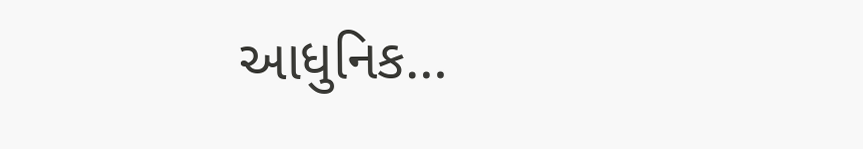આધુનિક…